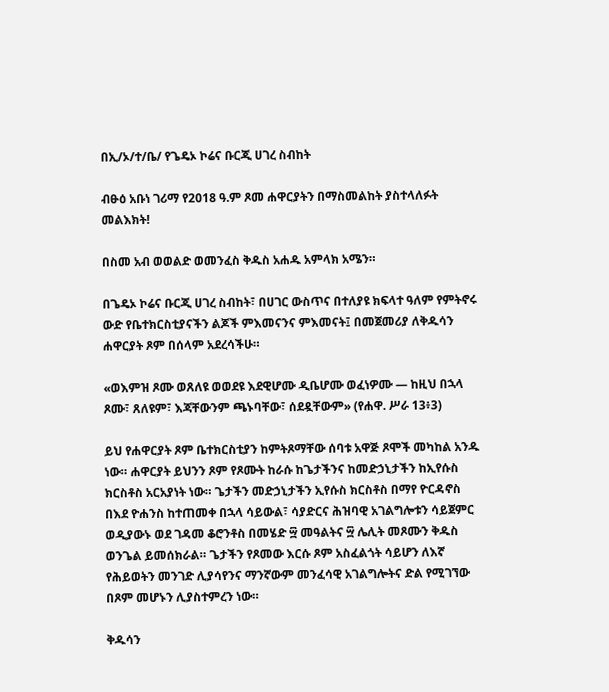በኢ/ኦ/ተ/ቤ/ የጌዴኦ ኮሬና ቡርጂ ሀገረ ስብከት

ብፁዕ አቡነ ገሪማ የ2018 ዓ.ም ጾመ ሐዋርያትን በማስመልከት ያስተላለፉት መልእክት!

በስመ አብ ወወልድ ወመንፈስ ቅዱስ አሐዱ አምላክ አሜን።

በጌዴኦ ኮሬና ቡርጂ ሀገረ ስብከት፣ በሀገር ውስጥና በተለያዩ ክፍላተ ዓለም የምትኖሩ ውድ የቤተክርስቲያናችን ልጆች ምእመናንና ምእመናት፤ በመጀመሪያ ለቅዱሳን ሐዋርያት ጾም በሰላም አደረሳችሁ።

«ወእምዝ ጾሙ ወጸለዩ ወወደዩ እደዊሆሙ ዲቤሆሙ ወፈነዎሙ — ከዚህ በኋላ ጾሙ፣ ጸለዩም፣ እጃቸውንም ጫኑባቸው፣ ሰደዷቸውም» (የሐዋ. ሥራ 13፥3)

ይህ የሐዋርያት ጾም ቤተክርስቲያን ከምትጾማቸው ሰባቱ አዋጅ ጾሞች መካከል አንዱ ነው። ሐዋርያት ይህንን ጾም የጾሙት ከራሱ ከጌታችንና ከመድኃኒታችን ከኢየሱስ ክርስቶስ አርአያነት ነው። ጌታችን መድኃኒታችን ኢየሱስ ክርስቶስ በማየ ዮርዳኖስ በእደ ዮሐንስ ከተጠመቀ በኋላ ሳይውል፣ ሳያድርና ሕዝባዊ አገልግሎቱን ሳይጀምር ወዲያውኑ ወደ ገዳመ ቆሮንቶስ በመሄድ ፵ መዓልትና ፵ ሌሊት መጾሙን ቅዱስ ወንጌል ይመሰክራል። ጌታችን የጾመው እርሱ ጾም አስፈልጎት ሳይሆን ለእኛ የሕይወትን መንገድ ሊያሳየንና ማንኛውም መንፈሳዊ አገልግሎትና ድል የሚገኘው በጾም መሆኑን ሊያስተምረን ነው።

ቅዱሳን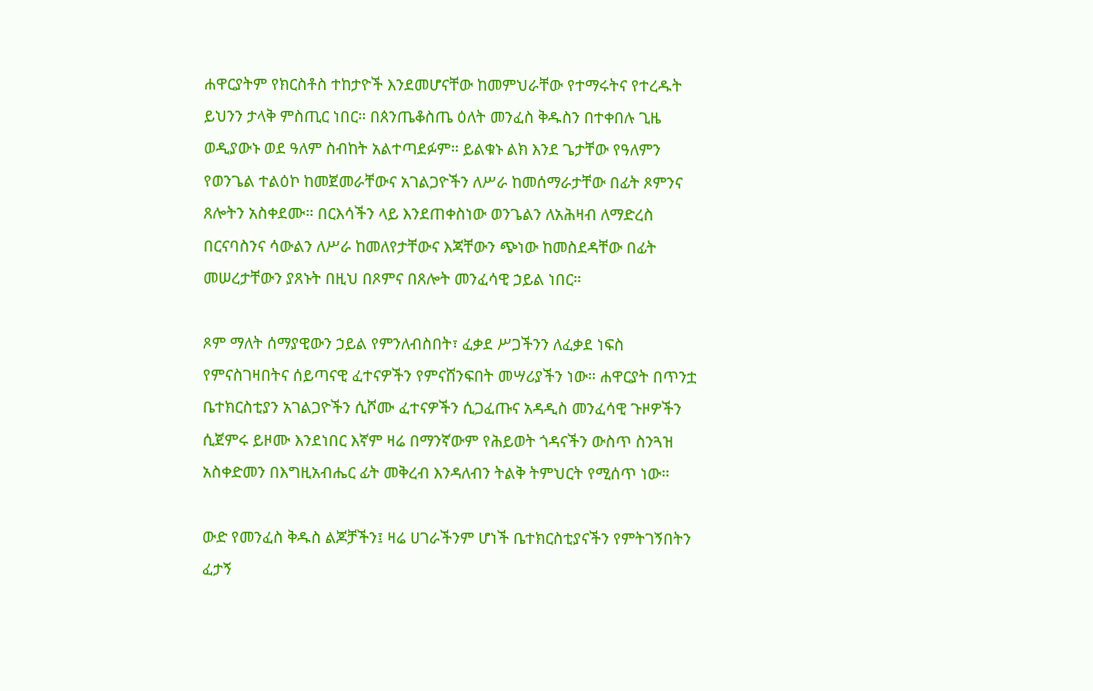ሐዋርያትም የክርስቶስ ተከታዮች እንደመሆናቸው ከመምህራቸው የተማሩትና የተረዱት ይህንን ታላቅ ምስጢር ነበር። በጰንጤቆስጤ ዕለት መንፈስ ቅዱስን በተቀበሉ ጊዜ ወዲያውኑ ወደ ዓለም ስብከት አልተጣደፉም። ይልቁኑ ልክ እንደ ጌታቸው የዓለምን የወንጌል ተልዕኮ ከመጀመራቸውና አገልጋዮችን ለሥራ ከመሰማራታቸው በፊት ጾምንና ጸሎትን አስቀደሙ። በርእሳችን ላይ እንደጠቀስነው ወንጌልን ለአሕዛብ ለማድረስ በርናባስንና ሳውልን ለሥራ ከመለየታቸውና እጃቸውን ጭነው ከመስደዳቸው በፊት መሠረታቸውን ያጸኑት በዚህ በጾምና በጸሎት መንፈሳዊ ኃይል ነበር።

ጾም ማለት ሰማያዊውን ኃይል የምንለብስበት፣ ፈቃደ ሥጋችንን ለፈቃደ ነፍስ የምናስገዛበትና ሰይጣናዊ ፈተናዎችን የምናሸንፍበት መሣሪያችን ነው። ሐዋርያት በጥንቷ ቤተክርስቲያን አገልጋዮችን ሲሾሙ ፈተናዎችን ሲጋፈጡና አዳዲስ መንፈሳዊ ጉዞዎችን ሲጀምሩ ይዞሙ እንደነበር እኛም ዛሬ በማንኛውም የሕይወት ጎዳናችን ውስጥ ስንጓዝ አስቀድመን በእግዚአብሔር ፊት መቅረብ እንዳለብን ትልቅ ትምህርት የሚሰጥ ነው።

ውድ የመንፈስ ቅዱስ ልጆቻችን፤ ዛሬ ሀገራችንም ሆነች ቤተክርስቲያናችን የምትገኝበትን ፈታኝ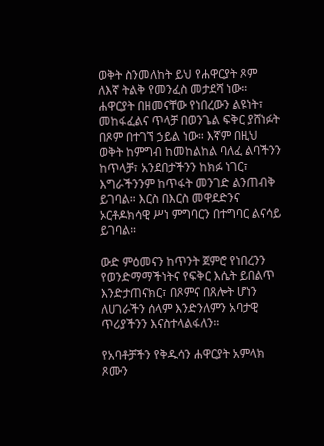ወቅት ስንመለከት ይህ የሐዋርያት ጾም ለእኛ ትልቅ የመንፈስ መታደሻ ነው። ሐዋርያት በዘመናቸው የነበረውን ልዩነት፣ መከፋፈልና ጥላቻ በወንጌል ፍቅር ያሸነፉት በጾም በተገኘ ኃይል ነው። እኛም በዚህ ወቅት ከምግብ ከመከልከል ባለፈ ልባችንን ከጥላቻ፣ አንደበታችንን ከክፉ ነገር፣ እግራችንንም ከጥፋት መንገድ ልንጠብቅ ይገባል። እርስ በእርስ መዋደድንና ኦርቶዶክሳዊ ሥነ ምግባርን በተግባር ልናሳይ ይገባል።

ውድ ምዕመናን ከጥንት ጀምሮ የነበረንን የወንድማማችነትና የፍቅር እሴት ይበልጥ እንድታጠናክር፣ በጾምና በጸሎት ሆነን ለሀገራችን ሰላም እንድንለምን አባታዊ ጥሪያችንን እናስተላልፋለን።

የአባቶቻችን የቅዱሳን ሐዋርያት አምላክ ጾሙን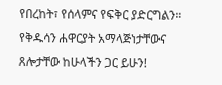የበረከት፣ የሰላምና የፍቅር ያድርግልን። የቅዱሳን ሐዋርያት አማላጅነታቸውና ጸሎታቸው ከሁላችን ጋር ይሁን!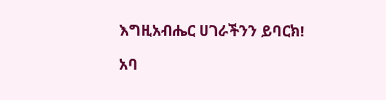እግዚአብሔር ሀገራችንን ይባርክ!

አባ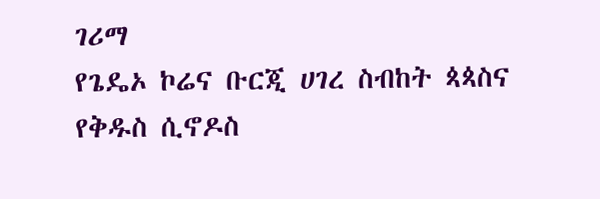ገሪማ
የጌዴኦ ኮሬና ቡርጂ ሀገረ ስብከት ጳጳስና የቅዱስ ሲኖዶስ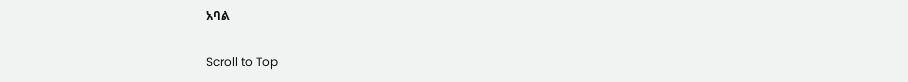አባል

Scroll to Top